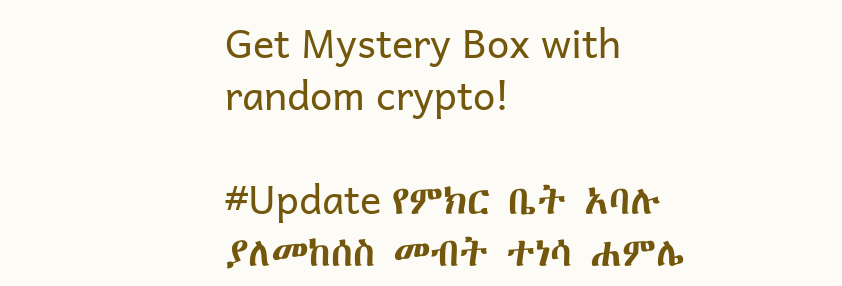Get Mystery Box with random crypto!

#Update የምክር ቤት አባሉ ያለመከሰስ መብት ተነሳ ሐምሌ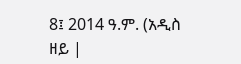8፤ 2014 ዓ.ም. (አዲስ ዘይ |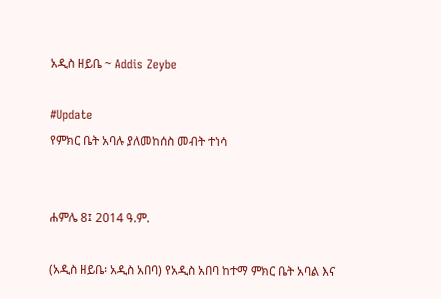አዲስ ዘይቤ ~ Addis Zeybe

#Update
የምክር ቤት አባሉ ያለመከሰስ መብት ተነሳ


ሐምሌ 8፤ 2014 ዓ.ም.

(አዲስ ዘይቤ፡ አዲስ አበባ) የአዲስ አበባ ከተማ ምክር ቤት አባል እና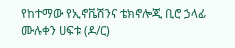የከተማው የኢኖቬሽንና ቴክኖሎጂ ቢሮ ኃላፊ ሙሉቀን ሀፍቱ (ዶ/ር)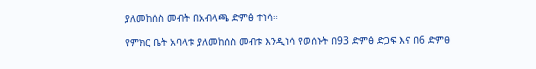ያለመከሰስ መብት በአብላጫ ድምፅ ተነሳ።

የምክር ቤት አባላቱ ያለመከሰስ መብቱ እንዲነሳ የወሰኑት በ93 ድምፅ ድጋፍ እና በ6 ድምፀ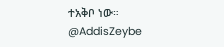ተአቅቦ ነው።
@AddisZeybe